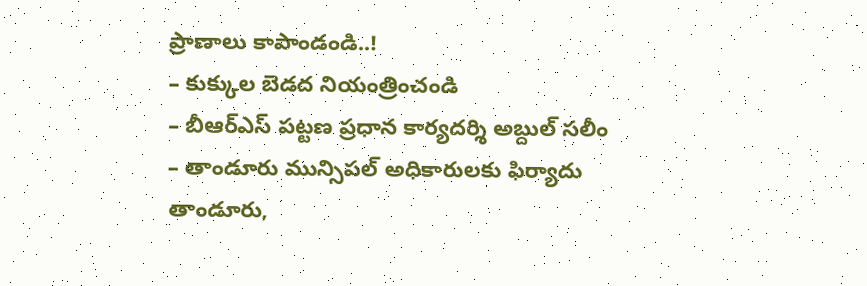ప్రాణాలు కాపాండండి..!
– కుక్కుల బెడద నియంత్రించండి
– బీఆర్ఎస్ పట్టణ ప్రధాన కార్యదర్శి అబ్దుల్ సలీం
– తాండూరు మున్సిపల్ అధికారులకు ఫిర్యాదు
తాండూరు,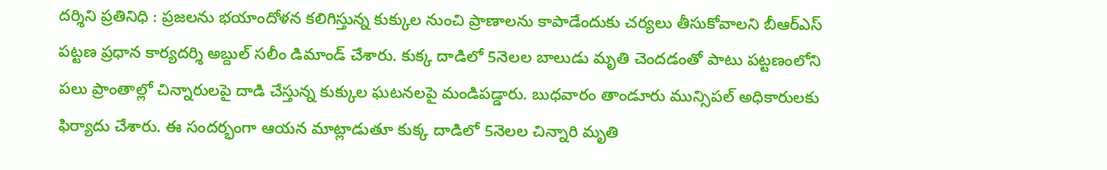దర్శిని ప్రతినిధి : ప్రజలను భయాందోళన కలిగిస్తున్న కుక్కుల నుంచి ప్రాణాలను కాపాడేందుకు చర్యలు తీసుకోవాలని బీఆర్ఎస్ పట్టణ ప్రధాన కార్యదర్శి అబ్దుల్ సలీం డిమాండ్ చేశారు. కుక్క దాడిలో 5నెలల బాలుడు మృతి చెందడంతో పాటు పట్టణంలోని పలు ప్రాంతాల్లో చిన్నారులపై దాడి చేస్తున్న కుక్కుల ఘటనలపై మండిపడ్డారు. బుధవారం తాండూరు మున్సిపల్ అధికారులకు ఫిర్యాదు చేశారు. ఈ సందర్భంగా ఆయన మాట్లాడుతూ కుక్క దాడిలో 5నెలల చిన్నారి మృతి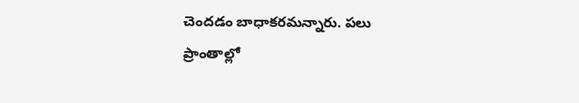చెందడం బాధాకరమన్నారు. పలు ప్రాంతాల్లో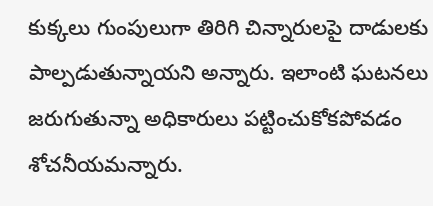కుక్కలు గుంపులుగా తిరిగి చిన్నారులపై దాడులకు పాల్పడుతున్నాయని అన్నారు. ఇలాంటి ఘటనలు జరుగుతున్నా అధికారులు పట్టించుకోకపోవడం శోచనీయమన్నారు.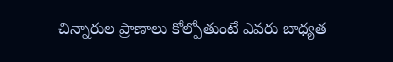చిన్నారుల ప్రాణాలు కోల్పోతుంటే ఎవరు బాధ్యత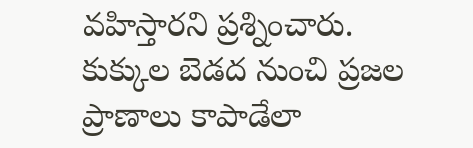వహిస్తారని ప్రశ్నించారు. కుక్కుల బెడద నుంచి ప్రజల ప్రాణాలు కాపాడేలా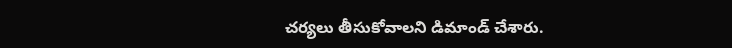చర్యలు తీసుకోవాలని డిమాండ్ చేశారు.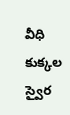వీధి కుక్కల స్వైర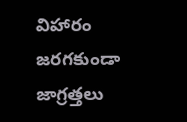విహారం జరగకుండా జాగ్రత్తలు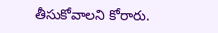తీసుకోవాలని కోరారు.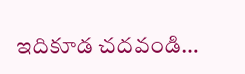ఇదికూడ చదవండి…